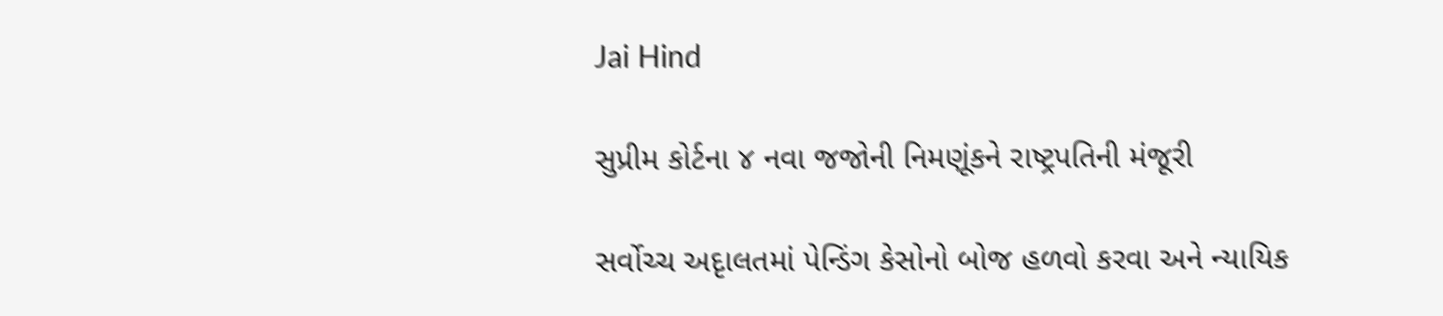Jai Hind

સુપ્રીમ કોર્ટના ૪ નવા જજોની નિમણૂંકને રાષ્ટ્રપતિની મંજૂરી

સર્વોચ્ચ અદૃાલતમાં પેન્ડિંગ કેસોનો બોજ હળવો કરવા અને ન્યાયિક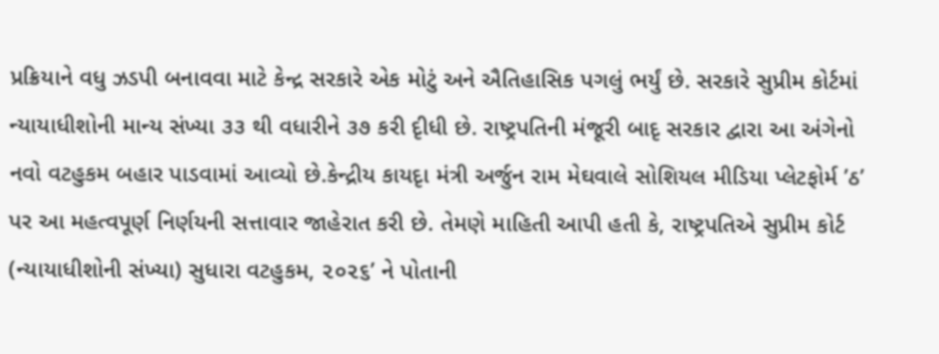પ્રક્રિયાને વધુ ઝડપી બનાવવા માટે કેન્દ્ર સરકારે એક મોટું અને ઐતિહાસિક પગલું ભર્યું છે. સરકારે સુપ્રીમ કોર્ટમાં ન્યાયાધીશોની માન્ય સંખ્યા ૩૩ થી વધારીને ૩૭ કરી દૃીધી છે. રાષ્ટ્રપતિની મંજૂરી બાદૃ સરકાર દ્વારા આ અંગેનો નવો વટહુકમ બહાર પાડવામાં આવ્યો છે.કેન્દ્રીય કાયદૃા મંત્રી અર્જુન રામ મેઘવાલે સોશિયલ મીડિયા પ્લેટફોર્મ ’ઠ’ પર આ મહત્વપૂર્ણ નિર્ણયની સત્તાવાર જાહેરાત કરી છે. તેમણે માહિતી આપી હતી કે, રાષ્ટ્રપતિએ સુપ્રીમ કોર્ટ (ન્યાયાધીશોની સંખ્યા) સુધારા વટહુકમ, ૨૦૨૬’ ને પોતાની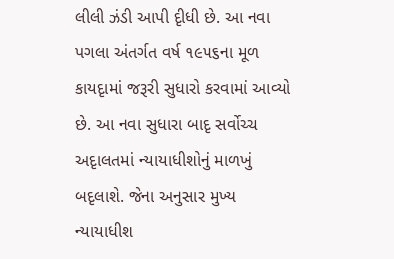લીલી ઝંડી આપી દૃીધી છે. આ નવા પગલા અંતર્ગત વર્ષ ૧૯૫૬ના મૂળ કાયદૃામાં જરૂરી સુધારો કરવામાં આવ્યો છે. આ નવા સુધારા બાદૃ સર્વોચ્ચ અદૃાલતમાં ન્યાયાધીશોનું માળખું બદૃલાશે. જેના અનુસાર મુખ્ય ન્યાયાધીશ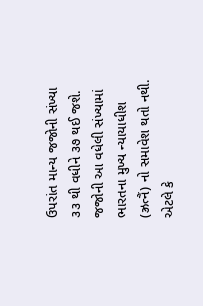ઉપરાંત માન્ય જજોની સંખ્યા ૩૩ થી વધીને ૩૭ થઈ જશે. જજોની આ વધેલી સંખ્યામાં ભારતના મુખ્ય ન્યાયાધીશ (ઝ્રત્નૈં) નો સમાવેશ થતો નથી. એટલે કે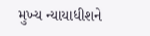મુખ્ય ન્યાયાધીશને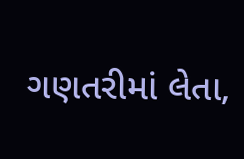ગણતરીમાં લેતા,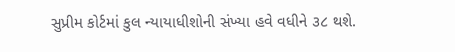સુપ્રીમ કોર્ટમાં કુલ ન્યાયાધીશોની સંખ્યા હવે વધીને ૩૮ થશે.